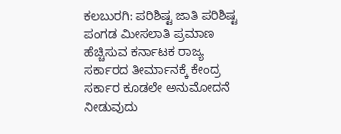ಕಲಬುರಗಿ: ಪರಿಶಿಷ್ಟ ಜಾತಿ ಪರಿಶಿಷ್ಟ ಪಂಗಡ ಮೀಸಲಾತಿ ಪ್ರಮಾಣ ಹೆಚ್ಚಿಸುವ ಕರ್ನಾಟಕ ರಾಜ್ಯ ಸರ್ಕಾರದ ತೀರ್ಮಾನಕ್ಕೆ ಕೇಂದ್ರ ಸರ್ಕಾರ ಕೂಡಲೇ ಅನುಮೋದನೆ ನೀಡುವುದು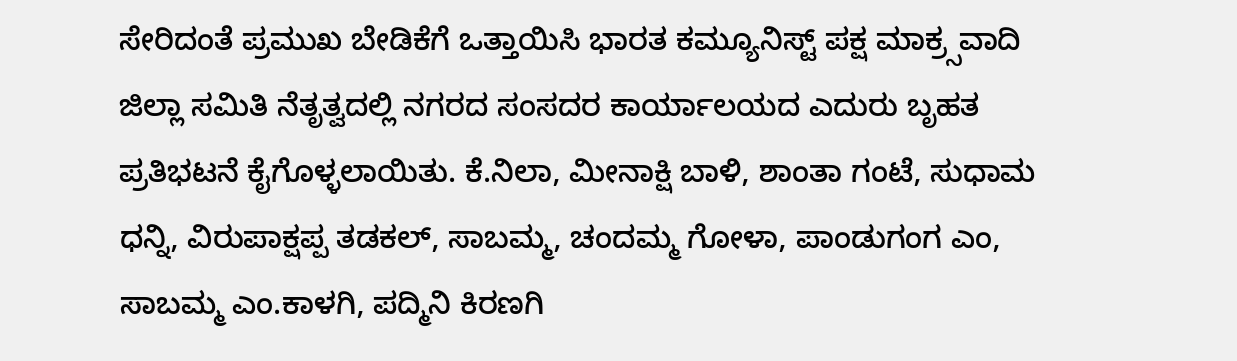ಸೇರಿದಂತೆ ಪ್ರಮುಖ ಬೇಡಿಕೆಗೆ ಒತ್ತಾಯಿಸಿ ಭಾರತ ಕಮ್ಯೂನಿಸ್ಟ್ ಪಕ್ಷ ಮಾಕ್ರ್ಸವಾದಿ ಜಿಲ್ಲಾ ಸಮಿತಿ ನೆತೃತ್ವದಲ್ಲಿ ನಗರದ ಸಂಸದರ ಕಾರ್ಯಾಲಯದ ಎದುರು ಬೃಹತ ಪ್ರತಿಭಟನೆ ಕೈಗೊಳ್ಳಲಾಯಿತು. ಕೆ.ನಿಲಾ, ಮೀನಾಕ್ಷಿ ಬಾಳಿ, ಶಾಂತಾ ಗಂಟೆ, ಸುಧಾಮ ಧನ್ನಿ, ವಿರುಪಾಕ್ಷಪ್ಪ ತಡಕಲ್, ಸಾಬಮ್ಮ, ಚಂದಮ್ಮ ಗೋಳಾ, ಪಾಂಡುಗಂಗ ಎಂ, ಸಾಬಮ್ಮ ಎಂ.ಕಾಳಗಿ, ಪದ್ಮಿನಿ ಕಿರಣಗಿ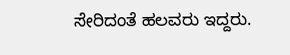ಸೇರಿದಂತೆ ಹಲವರು ಇದ್ದರು.